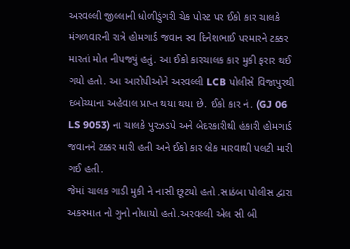અરવલ્લી જીલ્લાની ધોળીડુંગરી ચેક પોસ્ટ પર ઈકો કાર ચાલકે મંગળવારની રાત્રે હોમગાર્ડ જવાન સ્વ દિનેશભાઈ પરમારને ટક્કર મારતાં મોત નીપજ્યું હતું. આ ઈકો કારચાલક કાર મુકી ફરાર થઈ ગયો હતો. આ આરોપીઓને અરવલ્લી LCB પોલીસે વિજાપુરથી દબોચ્યાના અહેવાલ પ્રાપ્ત થયા થયા છે. ઈકો કાર નં. (GJ 06 LS 9053) ના ચાલકે પુરઝડપે અને બેદરકારીથી હંકારી હોમગાર્ડ જવાનને ટક્કર મારી હતી અને ઈકો કાર બ્રેક મારવાથી પલટી મારી ગઈ હતી.
જેમાં ચાલક ગાડી મુકી ને નાસી છૂટયો હતો .સાઠંબા પોલીસ દ્વારા અકસ્માત નો ગુનો નોધાયો હતો.અરવલ્લી એલ સી બી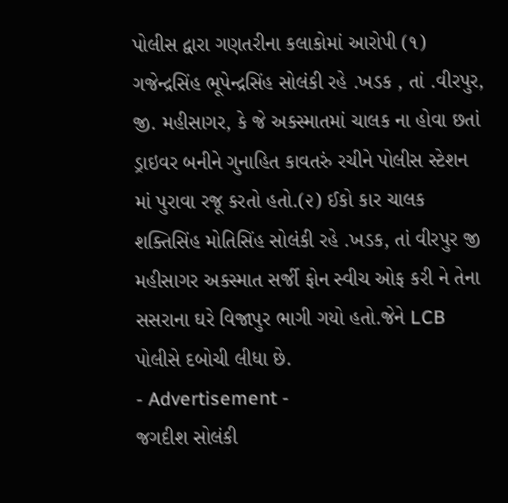પોલીસ દ્વારા ગણતરીના કલાકોમાં આરોપી (૧) ગજેન્દ્રસિંહ ભૂપેન્દ્રસિંહ સોલંકી રહે .ખડક , તાં .વીરપુર, જી. મહીસાગર, કે જે અકસ્માતમાં ચાલક ના હોવા છતાં ડ્રાઇવર બનીને ગુનાહિત કાવતરું રચીને પોલીસ સ્ટેશન માં પુરાવા રજૂ કરતો હતો.(૨) ઈકો કાર ચાલક શક્તિસિંહ મોતિસિંહ સોલંકી રહે .ખડક, તાં વીરપુર જી મહીસાગર અકસ્માત સર્જી ફોન સ્વીચ ઓફ કરી ને તેના સસરાના ઘરે વિજાપુર ભાગી ગયો હતો.જેને LCB પોલીસે દબોચી લીધા છે.
- Advertisement -
જગદીશ સોલંકી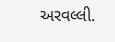અરવલ્લી.